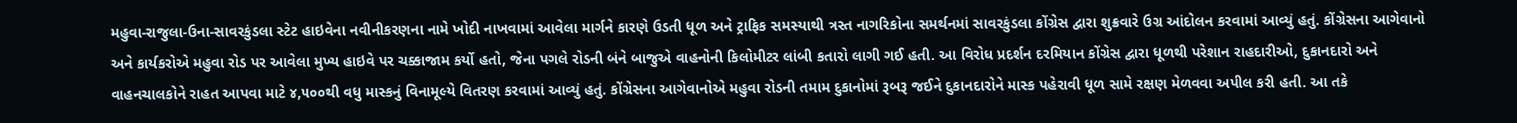મહુવા-રાજુલા-ઉના-સાવરકુંડલા સ્ટેટ હાઇવેના નવીનીકરણના નામે ખોદી નાખવામાં આવેલા માર્ગને કારણે ઉડતી ધૂળ અને ટ્રાફિક સમસ્યાથી ત્રસ્ત નાગરિકોના સમર્થનમાં સાવરકુંડલા કોંગ્રેસ દ્વારા શુક્રવારે ઉગ્ર આંદોલન કરવામાં આવ્યું હતું. કોંગ્રેસના આગેવાનો અને કાર્યકરોએ મહુવા રોડ પર આવેલા મુખ્ય હાઇવે પર ચક્કાજામ કર્યો હતો, જેના પગલે રોડની બંને બાજુએ વાહનોની કિલોમીટર લાંબી કતારો લાગી ગઈ હતી. આ વિરોધ પ્રદર્શન દરમિયાન કોંગ્રેસ દ્વારા ધૂળથી પરેશાન રાહદારીઓ, દુકાનદારો અને વાહનચાલકોને રાહત આપવા માટે ૪,૫૦૦થી વધુ માસ્કનું વિનામૂલ્યે વિતરણ કરવામાં આવ્યું હતું. કોંગ્રેસના આગેવાનોએ મહુવા રોડની તમામ દુકાનોમાં રૂબરૂ જઈને દુકાનદારોને માસ્ક પહેરાવી ધૂળ સામે રક્ષણ મેળવવા અપીલ કરી હતી. આ તકે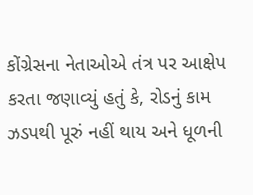કોંગ્રેસના નેતાઓએ તંત્ર પર આક્ષેપ કરતા જણાવ્યું હતું કે, રોડનું કામ ઝડપથી પૂરું નહીં થાય અને ધૂળની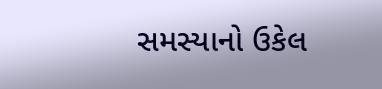સમસ્યાનો ઉકેલ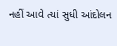નહીં આવે ત્યાં સુધી આંદોલન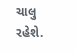ચાલુ રહેશે.